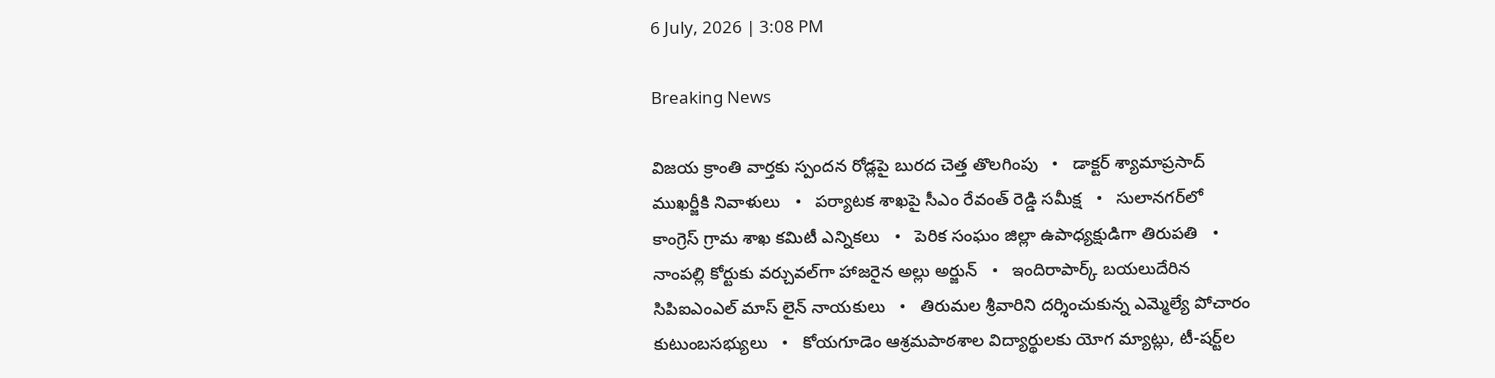6 July, 2026 | 3:08 PM

Breaking News

విజయ క్రాంతి వార్తకు స్పందన రోడ్లపై బురద చెత్త తొలగింపు   •   డాక్టర్ శ్యామాప్రసాద్ ముఖర్జీకి నివాళులు   •   పర్యాటక శాఖపై సీఎం రేవంత్ రెడ్డి సమీక్ష   •   సులానగర్‌లో కాంగ్రెస్ గ్రామ శాఖ కమిటీ ఎన్నికలు   •   పెరిక సంఘం జిల్లా ఉపాధ్యక్షుడిగా తిరుపతి   •   నాంపల్లి కోర్టుకు వర్చువల్‌గా హాజరైన అల్లు అర్జున్   •   ఇందిరాపార్క్ బయలుదేరిన సిపిఐఎంఎల్ మాస్ లైన్ నాయకులు   •   తిరుమల శ్రీవారిని దర్శించుకున్న ఎమ్మెల్యే పోచారం కుటుంబసభ్యులు   •   కోయగూడెం ఆశ్రమపాఠశాల విద్యార్థులకు యోగ మ్యాట్లు, టీ-షర్ట్‌ల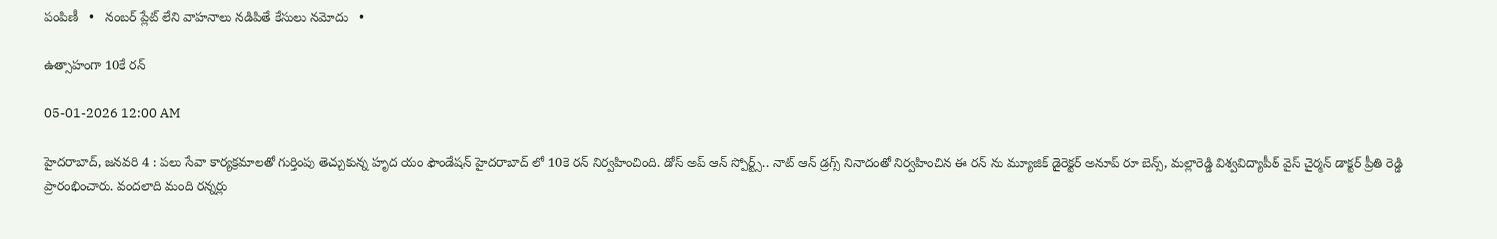పంపిణీ   •   నంబర్ ప్లేట్ లేని వాహనాలు నడిపితే కేసులు నమోదు   •

ఉత్సాహంగా 10కే రన్

05-01-2026 12:00 AM

హైదరాబాద్, జనవరి 4 : పలు సేవా కార్యక్రమాలతో గుర్తింపు తెచ్చుకున్న హృద యం ఫౌండేషన్ హైదరాబాద్ లో 10కె రన్ నిర్వహించింది. డోస్ అప్ ఆన్ స్పోర్ట్స్.. నాట్ ఆన్ డ్రగ్స్ నినాదంతో నిర్వహించిన ఈ రన్ ను మ్యూజిక్ డైరెక్టర్ అనూప్ రూ బెన్స్, మల్లారెడ్డి విశ్వవిద్యాపీఠ్ వైస్ చైర్మన్ డాక్టర్ ప్రీతి రెడ్డి ప్రారంభించారు. వందలాది మంది రన్నర్లు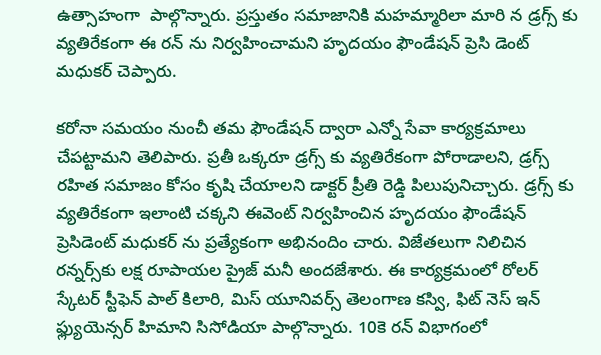ఉత్సాహంగా  పాల్గొన్నారు. ప్రస్తుతం సమాజానికి మహమ్మారిలా మారి న డ్రగ్స్ కు వ్యతిరేకంగా ఈ రన్ ను నిర్వహించామని హృదయం ఫౌండేషన్ ప్రెసి డెంట్ మధుకర్ చెప్పారు.

కరోనా సమయం నుంచీ తమ ఫౌండేషన్ ద్వారా ఎన్నో సేవా కార్యక్రమాలు చేపట్టామని తెలిపారు. ప్రతీ ఒక్కరూ డ్రగ్స్ కు వ్యతిరేకంగా పోరాడాలని, డ్రగ్స్ రహిత సమాజం కోసం కృషి చేయాలని డాక్టర్ ప్రీతి రెడ్డి పిలుపునిచ్చారు. డ్రగ్స్ కు వ్యతిరేకంగా ఇలాంటి చక్కని ఈవెంట్ నిర్వహించిన హృదయం ఫౌండేషన్ ప్రెసిడెంట్ మధుకర్ ను ప్రత్యేకంగా అభినందిం చారు. విజేతలుగా నిలిచిన రన్నర్స్‌కు లక్ష రూపాయల ప్రైజ్ మనీ అందజేశారు. ఈ కార్యక్రమంలో రోలర్ స్కేటర్ స్టీఫెన్ పాల్ కిలారి, మిస్ యూనివర్స్ తెలంగాణ కస్వి, ఫిట్ నెస్ ఇన్ ఫ్ల్యుయెన్సర్ హిమాని సిసోడియా పాల్గొన్నారు. 10కె రన్ విభాగంలో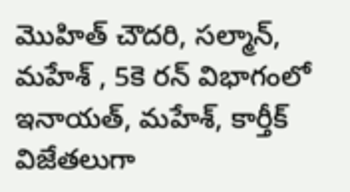మొహిత్ చౌదరి, సల్మాన్, మహేశ్ , 5కె రన్ విభాగంలో ఇనాయత్, మహేశ్, కార్తీక్ విజేతలుగా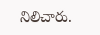నిలిచారు.